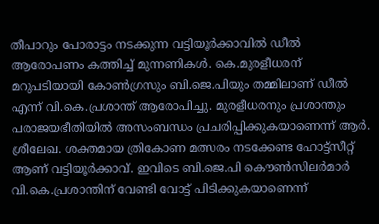തീപാറും പോരാട്ടം നടക്കുന്ന വട്ടിയൂർക്കാവിൽ ഡീൽ ആരോപണം കത്തിച്ച് മുന്നണികൾ. കെ.മുരളീധരന് മറുപടിയായി കോൺഗ്രസും ബി.ജെ.പിയും തമ്മിലാണ് ഡീൽ എന്ന് വി.കെ.പ്രശാന്ത് ആരോപിച്ചു. മുരളീധരനും പ്രശാന്തും പരാജയഭീതിയിൽ അസംബന്ധം പ്രചരിപ്പിക്കുകയാണെന്ന് ആർ. ശ്രീലേഖ. ശക്തമായ ത്രികോണ മത്സരം നടക്കേണ്ട ഹോട്ട്സീറ്റ് ആണ് വട്ടിയൂർക്കാവ്. ഇവിടെ ബി.ജെ.പി കൌൺസിലർമാർ വി.കെ.പ്രശാന്തിന് വേണ്ടി വോട്ട് പിടിക്കുകയാണെന്ന്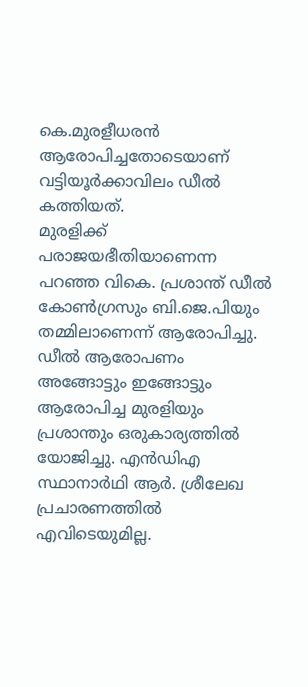കെ.മുരളീധരൻ ആരോപിച്ചതോടെയാണ് വട്ടിയൂർക്കാവിലം ഡീൽ കത്തിയത്.
മുരളിക്ക് പരാജയഭീതിയാണെന്ന പറഞ്ഞ വികെ. പ്രശാന്ത് ഡീൽ കോൺഗ്രസും ബി.ജെ.പിയും തമ്മിലാണെന്ന് ആരോപിച്ചു. ഡീൽ ആരോപണം അങ്ങോട്ടും ഇങ്ങോട്ടും ആരോപിച്ച മുരളിയും പ്രശാന്തും ഒരുകാര്യത്തിൽ യോജിച്ചു. എൻഡിഎ സ്ഥാനാർഥി ആർ. ശ്രീലേഖ പ്രചാരണത്തിൽ എവിടെയുമില്ല.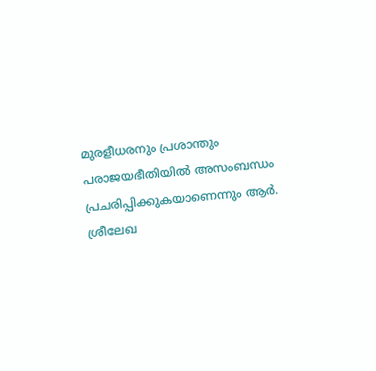മുരളീധരനും പ്രശാന്തും പരാജയഭീതിയിൽ അസംബന്ധം പ്രചരിപ്പിക്കുകയാണെന്നും ആർ. ശ്രീലേഖ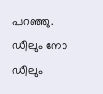പറഞ്ഞു.
ഡീലും നോ ഡീലും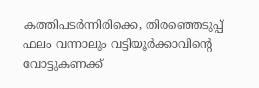കത്തിപടർന്നിരിക്കെ, തിരഞ്ഞെടുപ്പ് ഫലം വന്നാലും വട്ടിയൂർക്കാവിന്റെ വോട്ടുകണക്ക്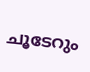ചൂടേറും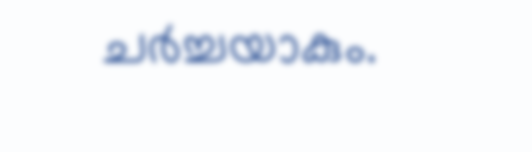ചർച്ചയാകും.